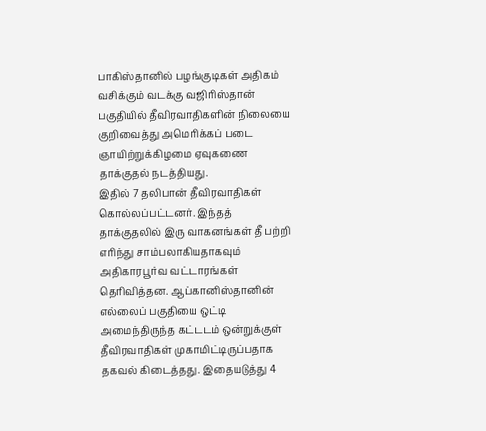பாகிஸ்தானில் பழங்குடிகள் அதிகம் வசிக்கும் வடக்கு வஜிரிஸ்தான் பகுதியில் தீவிரவாதிகளின் நிலையை குறிவைத்து அமெரிக்கப் படை ஞாயிற்றுக்கிழமை ஏவுகணை தாக்குதல் நடத்தியது.
இதில் 7 தலிபான் தீவிரவாதிகள் கொல்லப்பட்டனர். இந்தத் தாக்குதலில் இரு வாகனங்கள் தீ பற்றி எரிந்து சாம்பலாகியதாகவும் அதிகாரபூர்வ வட்டாரங்கள் தெரிவித்தன. ஆப்கானிஸ்தானின் எல்லைப் பகுதியை ஒட்டி அமைந்திருந்த கட்டடம் ஒன்றுக்குள் தீவிரவாதிகள் முகாமிட்டிருப்பதாக தகவல் கிடைத்தது. இதையடுத்து 4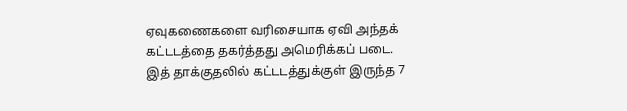ஏவுகணைகளை வரிசையாக ஏவி அந்தக் கட்டடத்தை தகர்த்தது அமெரிக்கப் படை. இத் தாக்குதலில் கட்டடத்துக்குள் இருந்த 7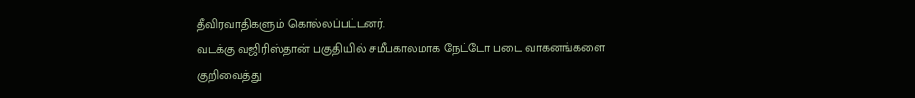தீவிரவாதிகளும் கொல்லப்பட்டனர்.
வடக்கு வஜிரிஸ்தான் பகுதியில் சமீபகாலமாக நேட்டோ படை வாகனங்களை குறிவைத்து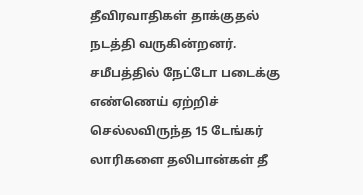தீவிரவாதிகள் தாக்குதல் நடத்தி வருகின்றனர். சமீபத்தில் நேட்டோ படைக்கு எண்ணெய் ஏற்றிச் செல்லவிருந்த 15 டேங்கர் லாரிகளை தலிபான்கள் தீ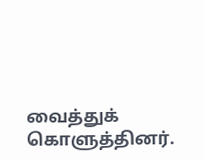வைத்துக் கொளுத்தினர்.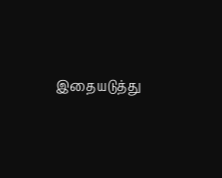இதையடுத்து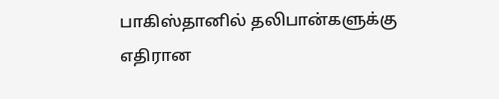பாகிஸ்தானில் தலிபான்களுக்கு எதிரான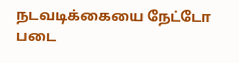நடவடிக்கையை நேட்டோ படை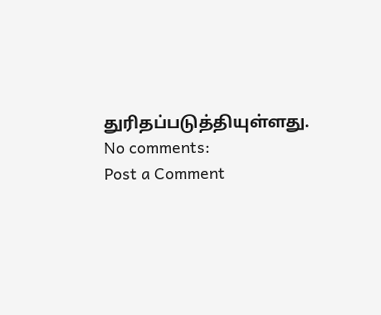துரிதப்படுத்தியுள்ளது.
No comments:
Post a Comment